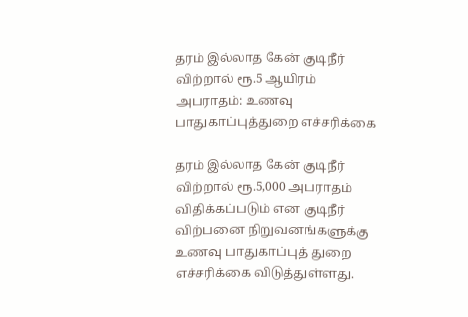தரம் இல்லாத கேன் குடிநீர் விற்றால் ரூ.5 ஆயிரம் அபராதம்: உணவு பாதுகாப்புத்துறை எச்சரிக்கை

தரம் இல்லாத கேன் குடிநீர் விற்றால் ரூ.5,000 அபராதம் விதிக்கப்படும் என குடிநீர் விற்பனை நிறுவனங்களுக்கு உணவு பாதுகாப்புத் துறை எச்சரிக்கை விடுத்துள்ளது.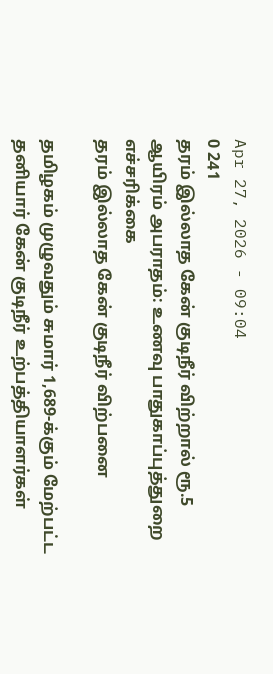Apr 27, 2026 - 09:04
0 241
தரம் இல்லாத கேன் குடிநீர் விற்றால் ரூ.5 ஆயிரம் அபராதம்: உணவு பாதுகாப்புத்துறை எச்சரிக்கை
தரம் இல்லாத கேன் குடிநீர் விற்பனை

தமிழகம் முழுவதும் சுமார் 1,689-க்கும் மேற்பட்ட தனியார் கேன் குடிநீர் உற்பத்தியாளர்கள்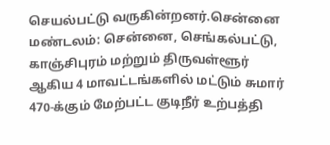செயல்பட்டு வருகின்றனர்.சென்னை மண்டலம்: சென்னை, செங்கல்பட்டு, காஞ்சிபுரம் மற்றும் திருவள்ளூர் ஆகிய 4 மாவட்டங்களில் மட்டும் சுமார் 470-க்கும் மேற்பட்ட குடிநீர் உற்பத்தி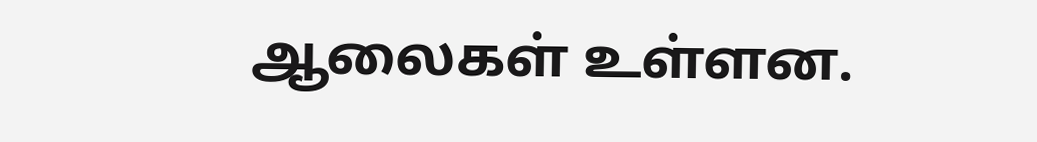ஆலைகள் உள்ளன.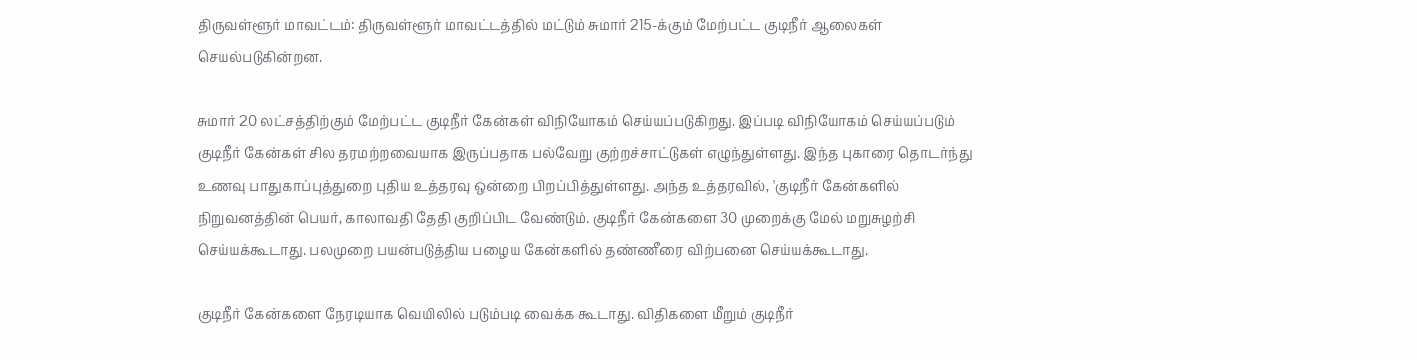திருவள்ளூர் மாவட்டம்: திருவள்ளூர் மாவட்டத்தில் மட்டும் சுமார் 215-க்கும் மேற்பட்ட குடிநீர் ஆலைகள் செயல்படுகின்றன.

சுமார் 20 லட்சத்திற்கும் மேற்பட்ட குடிநீர் கேன்கள் விநியோகம் செய்யப்படுகிறது. இப்படி விநியோகம் செய்யப்படும் குடிநீர் கேன்கள் சில தரமற்றவையாக இருப்பதாக பல்வேறு குற்றச்சாட்டுகள் எழுந்துள்ளது. இந்த புகாரை தொடர்ந்து உணவு பாதுகாப்புத்துறை புதிய உத்தரவு ஒன்றை பிறப்பித்துள்ளது. அந்த உத்தரவில், 'குடிநீர் கேன்களில் நிறுவனத்தின் பெயர், காலாவதி தேதி குறிப்பிட வேண்டும். குடிநீர் கேன்களை 30 முறைக்கு மேல் மறுசுழற்சி செய்யக்கூடாது. பலமுறை பயன்படுத்திய பழைய கேன்களில் தண்ணீரை விற்பனை செய்யக்கூடாது.

குடிநீர் கேன்களை நேரடியாக வெயிலில் படும்படி வைக்க கூடாது. விதிகளை மீறும் குடிநீர்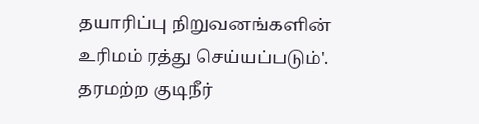தயாரிப்பு நிறுவனங்களின் உரிமம் ரத்து செய்யப்படும்'. தரமற்ற குடிநீர்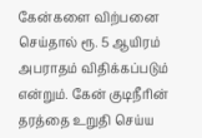கேன்களை விற்பனை செய்தால் ரூ. 5 ஆயிரம் அபராதம் விதிக்கப்படும் என்றும். கேன் குடிநீரின் தரத்தை உறுதி செய்ய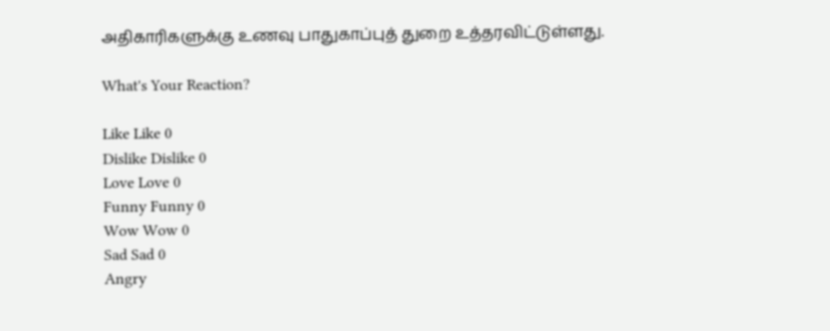அதிகாரிகளுக்கு உணவு பாதுகாப்புத் துறை உத்தரவிட்டுள்ளது.

What's Your Reaction?

Like Like 0
Dislike Dislike 0
Love Love 0
Funny Funny 0
Wow Wow 0
Sad Sad 0
Angry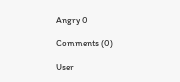Angry 0

Comments (0)

User